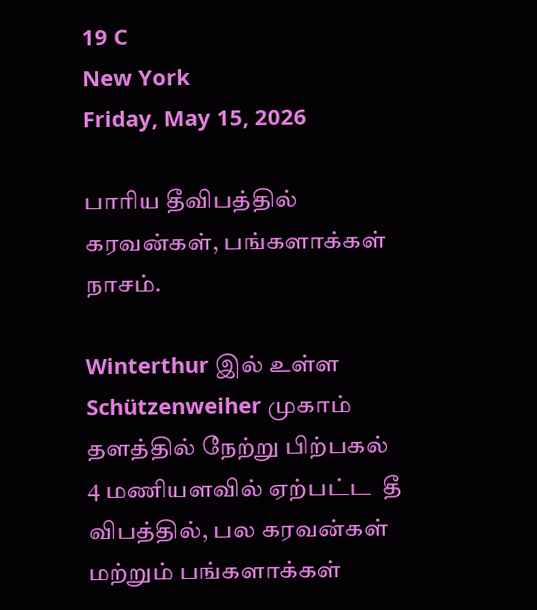19 C
New York
Friday, May 15, 2026

பாரிய தீவிபத்தில் கரவன்கள், பங்களாக்கள் நாசம்.

Winterthur இல் உள்ள Schützenweiher முகாம் தளத்தில் நேற்று பிற்பகல் 4 மணியளவில் ஏற்பட்ட  தீ விபத்தில், பல கரவன்கள் மற்றும் பங்களாக்கள்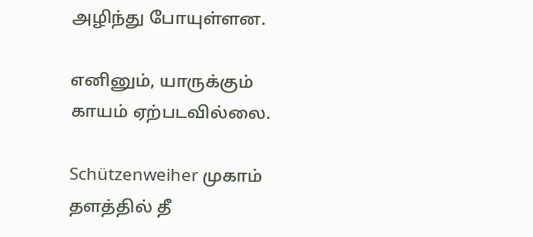அழிந்து போயுள்ளன.

எனினும், யாருக்கும் காயம் ஏற்படவில்லை.

Schützenweiher முகாம் தளத்தில் தீ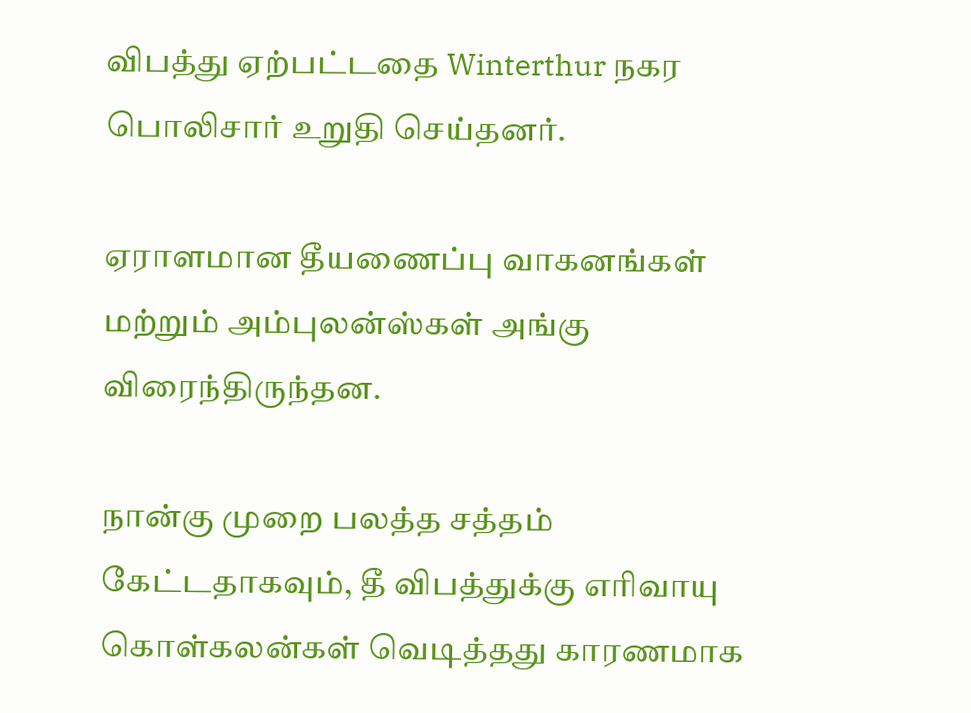விபத்து ஏற்பட்டதை Winterthur நகர பொலிசார் உறுதி செய்தனர்.

ஏராளமான தீயணைப்பு வாகனங்கள் மற்றும் அம்புலன்ஸ்கள் அங்கு விரைந்திருந்தன.

நான்கு முறை பலத்த சத்தம் கேட்டதாகவும், தீ விபத்துக்கு எரிவாயு கொள்கலன்கள் வெடித்தது காரணமாக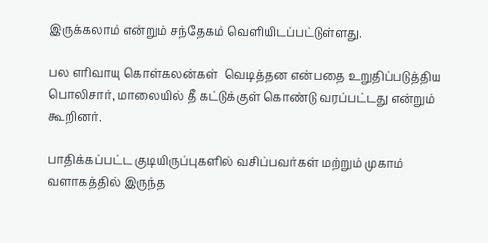இருக்கலாம் என்றும் சந்தேகம் வெளியிடப்பட்டுள்ளது.

பல எரிவாயு கொள்கலன்கள்  வெடித்தன என்பதை உறுதிப்படுத்திய பொலிசார், மாலையில் தீ கட்டுக்குள் கொண்டு வரப்பட்டது என்றும் கூறினர்.

பாதிக்கப்பட்ட குடியிருப்புகளில் வசிப்பவர்கள் மற்றும் முகாம் வளாகத்தில் இருந்த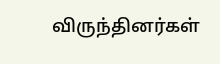விருந்தினர்கள்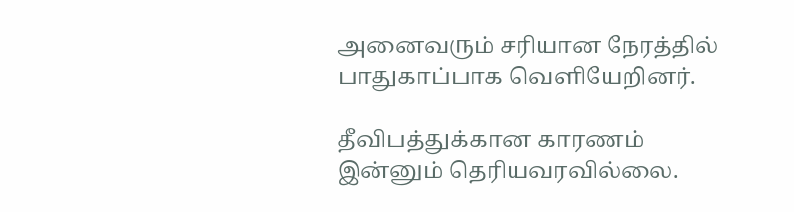அனைவரும் சரியான நேரத்தில் பாதுகாப்பாக வெளியேறினர்.

தீவிபத்துக்கான காரணம் இன்னும் தெரியவரவில்லை.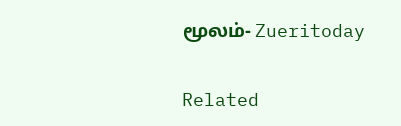மூலம்- Zueritoday

Related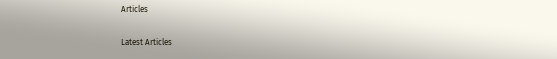Articles

Latest Articles